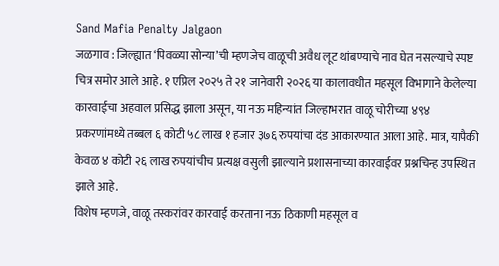Sand Mafia Penalty Jalgaon
जळगाव : जिल्ह्यात ‘पिवळ्या सोन्या’ची म्हणजेच वाळूची अवैध लूट थांबण्याचे नाव घेत नसल्याचे स्पष्ट चित्र समोर आले आहे. १ एप्रिल २०२५ ते २१ जानेवारी २०२६ या कालावधीत महसूल विभागाने केलेल्या कारवाईचा अहवाल प्रसिद्ध झाला असून, या नऊ महिन्यांत जिल्हाभरात वाळू चोरीच्या ४९४ प्रकरणांमध्ये तब्बल ६ कोटी ५८ लाख १ हजार ३७६ रुपयांचा दंड आकारण्यात आला आहे. मात्र, यापैकी केवळ ४ कोटी २६ लाख रुपयांचीच प्रत्यक्ष वसुली झाल्याने प्रशासनाच्या कारवाईवर प्रश्नचिन्ह उपस्थित झाले आहे.
विशेष म्हणजे, वाळू तस्करांवर कारवाई करताना नऊ ठिकाणी महसूल व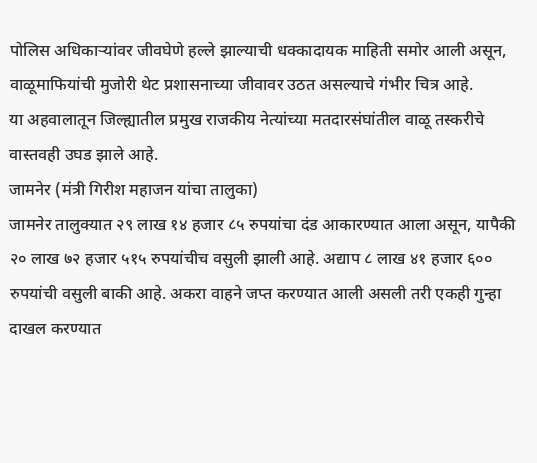पोलिस अधिकाऱ्यांवर जीवघेणे हल्ले झाल्याची धक्कादायक माहिती समोर आली असून, वाळूमाफियांची मुजोरी थेट प्रशासनाच्या जीवावर उठत असल्याचे गंभीर चित्र आहे.
या अहवालातून जिल्ह्यातील प्रमुख राजकीय नेत्यांच्या मतदारसंघांतील वाळू तस्करीचे वास्तवही उघड झाले आहे.
जामनेर (मंत्री गिरीश महाजन यांचा तालुका)
जामनेर तालुक्यात २९ लाख १४ हजार ८५ रुपयांचा दंड आकारण्यात आला असून, यापैकी २० लाख ७२ हजार ५१५ रुपयांचीच वसुली झाली आहे. अद्याप ८ लाख ४१ हजार ६०० रुपयांची वसुली बाकी आहे. अकरा वाहने जप्त करण्यात आली असली तरी एकही गुन्हा दाखल करण्यात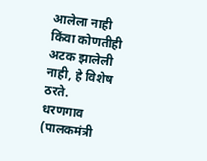आलेला नाही किंवा कोणतीही अटक झालेली नाही, हे विशेष ठरते.
धरणगाव (पालकमंत्री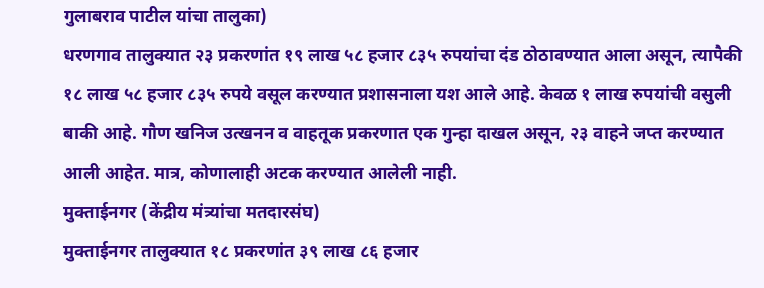गुलाबराव पाटील यांचा तालुका)
धरणगाव तालुक्यात २३ प्रकरणांत १९ लाख ५८ हजार ८३५ रुपयांचा दंड ठोठावण्यात आला असून, त्यापैकी १८ लाख ५८ हजार ८३५ रुपये वसूल करण्यात प्रशासनाला यश आले आहे. केवळ १ लाख रुपयांची वसुली बाकी आहे. गौण खनिज उत्खनन व वाहतूक प्रकरणात एक गुन्हा दाखल असून, २३ वाहने जप्त करण्यात आली आहेत. मात्र, कोणालाही अटक करण्यात आलेली नाही.
मुक्ताईनगर (केंद्रीय मंत्र्यांचा मतदारसंघ)
मुक्ताईनगर तालुक्यात १८ प्रकरणांत ३९ लाख ८६ हजार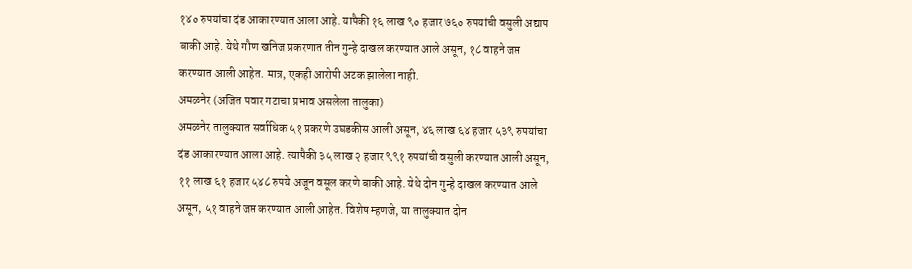१४० रुपयांचा दंड आकारण्यात आला आहे. यापैकी १६ लाख ९० हजार ७६० रुपयांची वसुली अद्याप बाकी आहे. येथे गौण खनिज प्रकरणात तीन गुन्हे दाखल करण्यात आले असून, १८ वाहने जप्त करण्यात आली आहेत. मात्र, एकही आरोपी अटक झालेला नाही.
अमळनेर (अजित पवार गटाचा प्रभाव असलेला तालुका)
अमळनेर तालुक्यात सर्वाधिक ५१ प्रकरणे उघडकीस आली असून, ४६ लाख ६४ हजार ५३९ रुपयांचा दंड आकारण्यात आला आहे. त्यापैकी ३५ लाख २ हजार ९९१ रुपयांची वसुली करण्यात आली असून, ११ लाख ६१ हजार ५४८ रुपये अजून वसूल करणे बाकी आहे. येथे दोन गुन्हे दाखल करण्यात आले असून, ५१ वाहने जप्त करण्यात आली आहेत. विशेष म्हणजे, या तालुक्यात दोन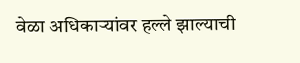वेळा अधिकाऱ्यांवर हल्ले झाल्याची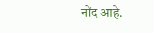नोंद आहे.